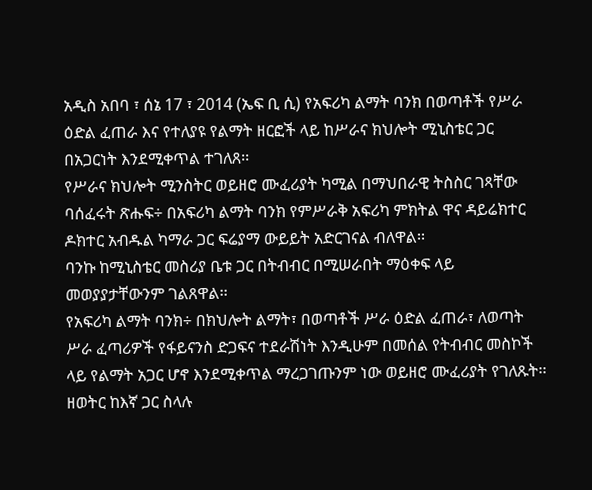አዲስ አበባ ፣ ሰኔ 17 ፣ 2014 (ኤፍ ቢ ሲ) የአፍሪካ ልማት ባንክ በወጣቶች የሥራ ዕድል ፈጠራ እና የተለያዩ የልማት ዘርፎች ላይ ከሥራና ክህሎት ሚኒስቴር ጋር በአጋርነት እንደሚቀጥል ተገለጸ፡፡
የሥራና ክህሎት ሚንስትር ወይዘሮ ሙፈሪያት ካሚል በማህበራዊ ትስስር ገጻቸው ባሰፈሩት ጽሑፍ÷ በአፍሪካ ልማት ባንክ የምሥራቅ አፍሪካ ምክትል ዋና ዳይሬክተር ዶክተር አብዱል ካማራ ጋር ፍሬያማ ውይይት አድርገናል ብለዋል፡፡
ባንኩ ከሚኒስቴር መስሪያ ቤቱ ጋር በትብብር በሚሠራበት ማዕቀፍ ላይ መወያያታቸውንም ገልጸዋል፡፡
የአፍሪካ ልማት ባንክ÷ በክህሎት ልማት፣ በወጣቶች ሥራ ዕድል ፈጠራ፣ ለወጣት ሥራ ፈጣሪዎች የፋይናንስ ድጋፍና ተደራሽነት እንዲሁም በመሰል የትብብር መስኮች ላይ የልማት አጋር ሆኖ እንደሚቀጥል ማረጋገጡንም ነው ወይዘሮ ሙፈሪያት የገለጹት፡፡
ዘወትር ከእኛ ጋር ስላሉ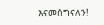እናመሰግናለን!